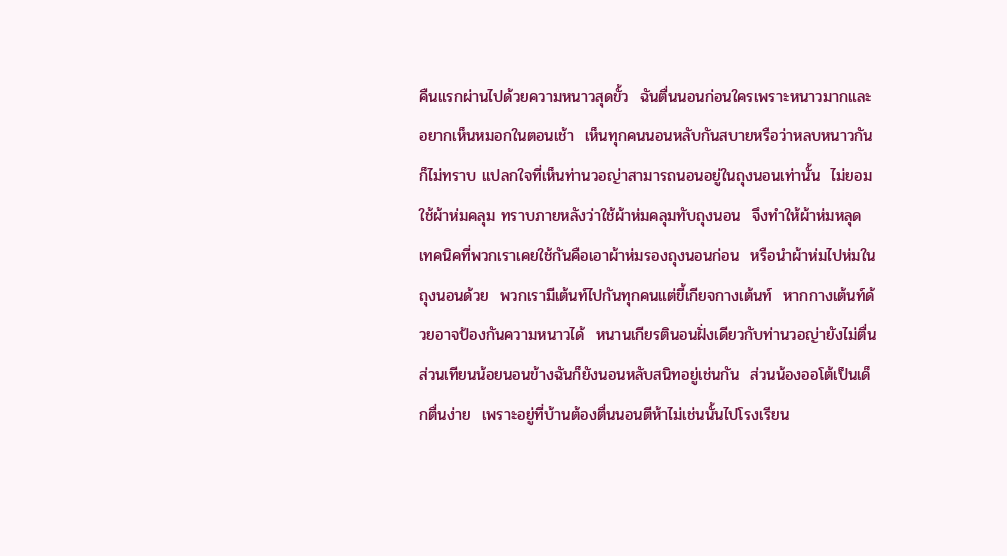คืนแรกผ่านไปด้วยความหนาวสุดขั้ว  ฉันตื่นนอนก่อนใครเพราะหนาวมากและอยากเห็นหมอกในตอนเช้า  เห็นทุกคนนอนหลับกันสบายหรือว่าหลบหนาวกันก็ไม่ทราบ แปลกใจที่เห็นท่านวอญ่าสามารถนอนอยู่ในถุงนอนเท่านั้น  ไม่ยอมใช้ผ้าห่มคลุม ทราบภายหลังว่าใช้ผ้าห่มคลุมทับถุงนอน  จึงทำให้ผ้าห่มหลุด  เทคนิคที่พวกเราเคยใช้กันคือเอาผ้าห่มรองถุงนอนก่อน  หรือนำผ้าห่มไปห่มในถุงนอนด้วย  พวกเรามีเต้นท์ไปกันทุกคนแต่ขี้เกียจกางเต้นท์  หากกางเต้นท์ด้วยอาจป้องกันความหนาวได้  หนานเกียรตินอนฝั่งเดียวกับท่านวอญ่ายังไม่ตื่น    ส่วนเทียนน้อยนอนข้างฉันก็ยังนอนหลับสนิทอยู่เช่นกัน  ส่วนน้องออโต้เป็นเด็กตื่นง่าย  เพราะอยู่ที่บ้านต้องตื่นนอนตีห้าไม่เช่นนั้นไปโรงเรียน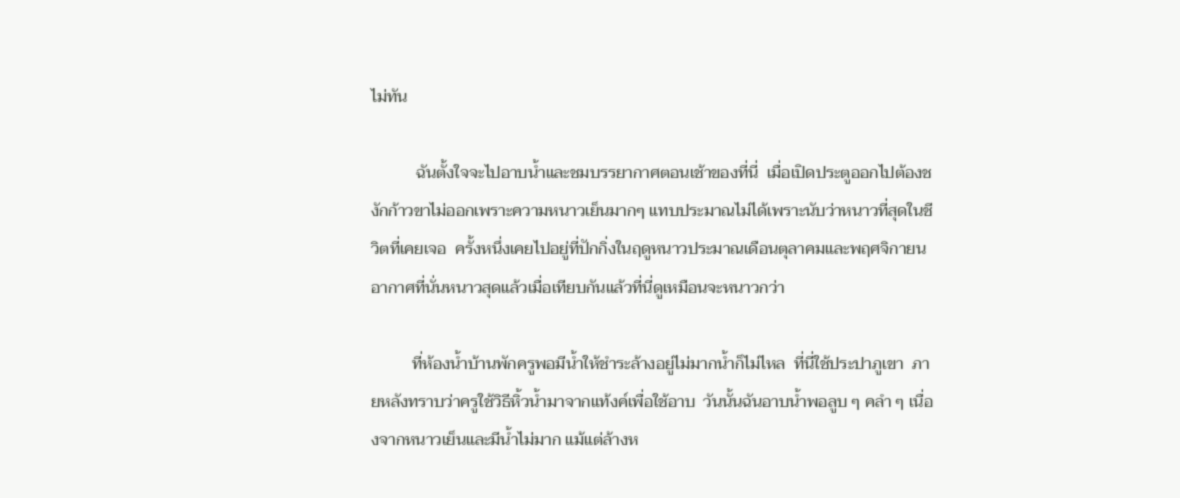ไม่ทัน

           ฉันตั้งใจจะไปอาบน้ำและชมบรรยากาศตอนเช้าของที่นี่  เมื่อเปิดประตูออกไปต้องชงักก้าวขาไม่ออกเพราะความหนาวเย็นมากๆ แทบประมาณไม่ได้เพราะนับว่าหนาวที่สุดในชีวิตที่เคยเจอ  ครั้งหนึ่งเคยไปอยู่ที่ปักกิ่งในฤดูหนาวประมาณเดือนตุลาคมและพฤศจิกายนอากาศที่นั่นหนาวสุดแล้วเมื่อเทียบกันแล้วที่นี่ดูเหมือนจะหนาวกว่า

          ที่ห้องน้ำบ้านพักครูพอมีน้ำให้ชำระล้างอยู่ไม่มากน้ำก็ไม่ไหล  ที่นี่ใช้ประปาภูเขา  ภายหลังทราบว่าครูใช้วิธีหิ้วน้ำมาจากแท้งค์เพื่อใช้อาบ  วันนั้นฉันอาบน้ำพอลูบ ๆ คลำ ๆ เนื่องจากหนาวเย็นและมีน้ำไม่มาก แม้แต่ล้างห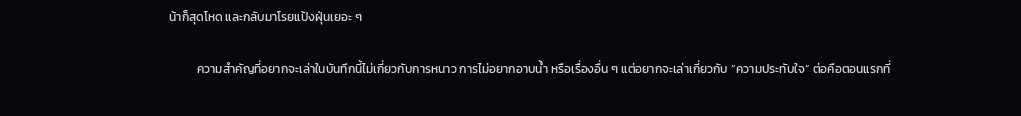น้าก็สุดโหด และกลับมาโรยแป้งฝุ่นเยอะ ๆ

          ความสำคัญที่อยากจะเล่าในบันทึกนี้ไม่เกี่ยวกับการหนาว การไม่อยากอาบน้ำ หรือเรื่องอื่น ๆ แต่อยากจะเล่าเกี่ยวกับ “ความประทับใจ” ต่อคือตอนแรกที่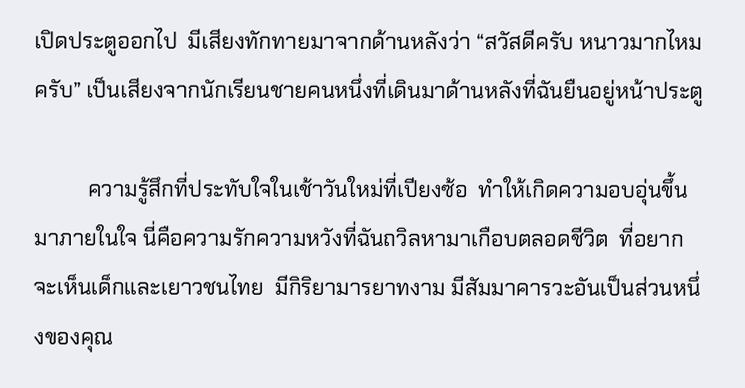เปิดประตูออกไป  มีเสียงทักทายมาจากด้านหลังว่า “สวัสดีครับ หนาวมากไหมครับ” เป็นเสียงจากนักเรียนชายคนหนึ่งที่เดินมาด้านหลังที่ฉันยืนอยู่หน้าประตู

          ความรู้สึกที่ประทับใจในเช้าวันใหม่ที่เปียงซ้อ  ทำให้เกิดความอบอุ่นขึ้นมาภายในใจ นี่คือความรักความหวังที่ฉันถวิลหามาเกือบตลอดชีวิต  ที่อยากจะเห็นเด็กและเยาวชนไทย  มีกิริยามารยาทงาม มีสัมมาคารวะอันเป็นส่วนหนึ่งของคุณ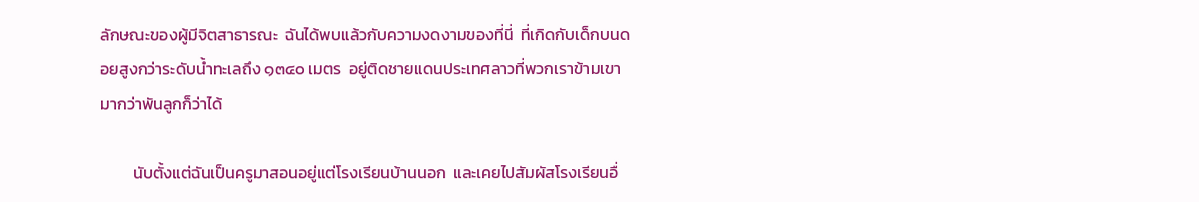ลักษณะของผู้มีจิตสาธารณะ  ฉันได้พบแล้วกับความงดงามของที่นี่  ที่เกิดกับเด็กบนดอยสูงกว่าระดับน้ำทะเลถึง ๑๓๔๐ เมตร  อยู่ติดชายแดนประเทศลาวที่พวกเราข้ามเขามากว่าพันลูกก็ว่าได้

         นับตั้งแต่ฉันเป็นครูมาสอนอยู่แต่โรงเรียนบ้านนอก  และเคยไปสัมผัสโรงเรียนอื่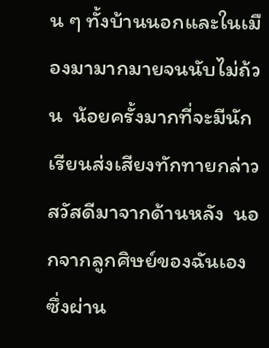น ๆ ทั้งบ้านนอกและในเมืองมามากมายจนนับไม่ถ้วน  น้อยครั้งมากที่จะมีนักเรียนส่งเสียงทักทายกล่าวสวัสดีมาจากด้านหลัง  นอกจากลูกศิษย์ของฉันเองซึ่งผ่าน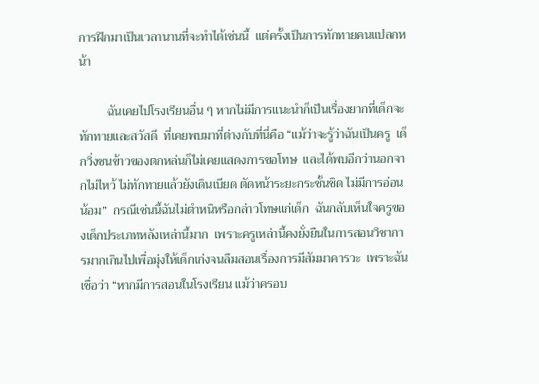การฝึกมาเป็นเวลานานที่จะทำได้เช่นนี้  แต่ครั้งเป็นการทักทายคนแปลกหน้า

         ฉันเคยไปโรงเรียนอื่น ๆ หากไม่มีการแนะนำก็เป็นเรื่องยากที่เด็กจะทักทายและสวัสดี  ที่เคยพบมาที่ต่างกับที่นี่คือ “แม้ว่าจะรู้ว่าฉันเป็นครู  เด็กวิ่งชนข้าวของตกหล่นก็ไม่เคยแสดงการขอโทษ  และได้พบอีกว่านอกจากไม่ไหว้ ไม่ทักทายแล้วยังเดินเบียด ตัดหน้าระยะกระชั้นชิด ไม่มีการอ่อนน้อม”  กรณีเช่นนี้ฉันไม่ตำหนิหรือกล่าวโทษแก่เด็ก  ฉันกลับเห็นใจครูของเด็กประเภทหลังเหล่านี้มาก  เพราะครูเหล่านี้คงยั่งยืนในการสอนวิชาการมากเกินไปเพื่อมุ่งให้เด็กเก่งจนลืมสอนเรื่องการมีสัมมาคารวะ  เพราะฉันเชื่อว่า “หากมีการสอนในโรงเรียน แม้ว่าครอบ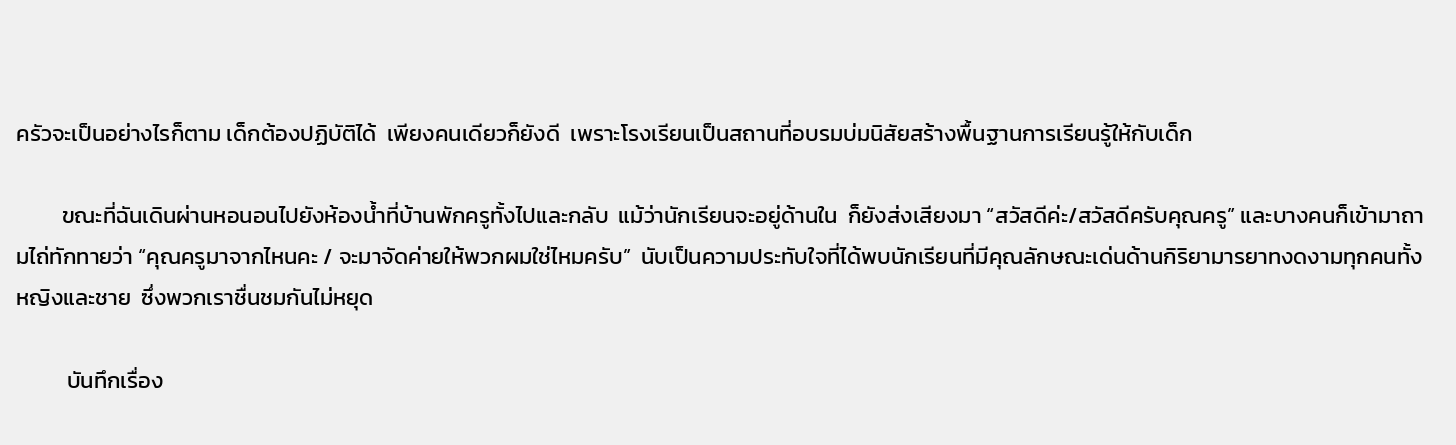ครัวจะเป็นอย่างไรก็ตาม เด็กต้องปฏิบัติได้  เพียงคนเดียวก็ยังดี  เพราะโรงเรียนเป็นสถานที่อบรมบ่มนิสัยสร้างพื้นฐานการเรียนรู้ให้กับเด็ก

         ขณะที่ฉันเดินผ่านหอนอนไปยังห้องน้ำที่บ้านพักครูทั้งไปและกลับ  แม้ว่านักเรียนจะอยู่ด้านใน  ก็ยังส่งเสียงมา “สวัสดีค่ะ/สวัสดีครับคุณครู” และบางคนก็เข้ามาถามไถ่ทักทายว่า “คุณครูมาจากไหนคะ / จะมาจัดค่ายให้พวกผมใช่ไหมครับ”  นับเป็นความประทับใจที่ได้พบนักเรียนที่มีคุณลักษณะเด่นด้านกิริยามารยาทงดงามทุกคนทั้งหญิงและชาย  ซึ่งพวกเราชื่นชมกันไม่หยุด

          บันทึกเรื่อง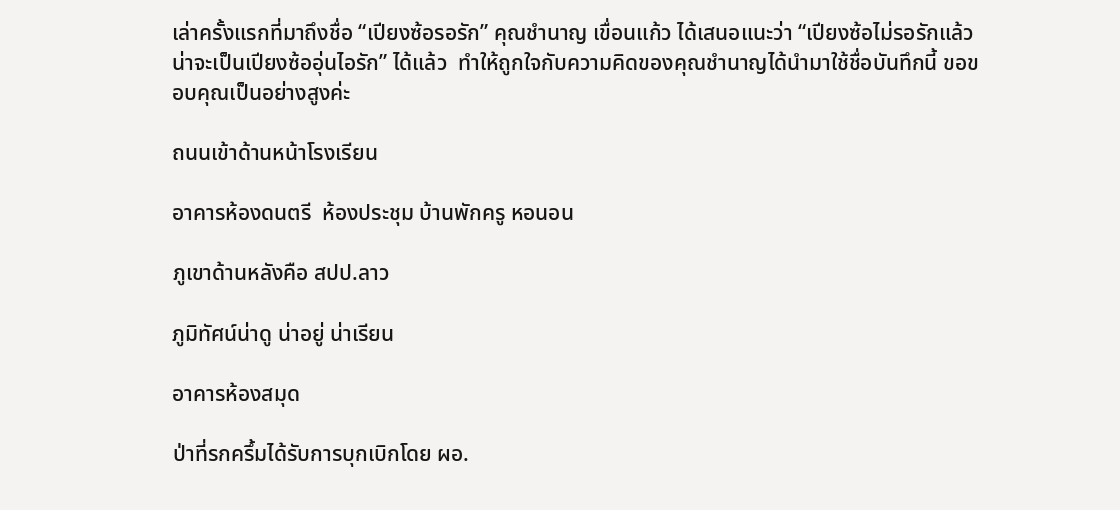เล่าครั้งแรกที่มาถึงชื่อ “เปียงซ้อรอรัก” คุณชำนาญ เขื่อนแก้ว ได้เสนอแนะว่า “เปียงซ้อไม่รอรักแล้วน่าจะเป็นเปียงซ้ออุ่นไอรัก” ได้แล้ว  ทำให้ถูกใจกับความคิดของคุณชำนาญได้นำมาใช้ชื่อบันทึกนี้ ขอขอบคุณเป็นอย่างสูงค่ะ

ถนนเข้าด้านหน้าโรงเรียน

อาคารห้องดนตรี  ห้องประชุม บ้านพักครู หอนอน

ภูเขาด้านหลังคือ สปป.ลาว

ภูมิทัศน์น่าดู น่าอยู่ น่าเรียน

อาคารห้องสมุด

ป่าที่รกครึ้มได้รับการบุกเบิกโดย ผอ.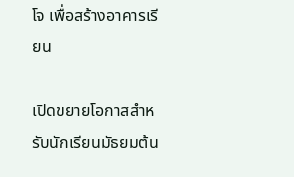โจ เพื่อสร้างอาคารเรียน

เปิดขยายโอกาสสำหรับนักเรียนมัธยมต้น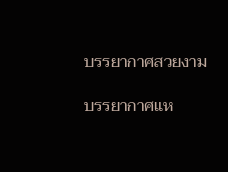บรรยากาศสวยงาม

บรรยากาศแห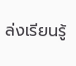ล่งเรียนรู้